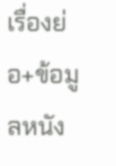เรื่องย่อ+ข้อมูลหนัง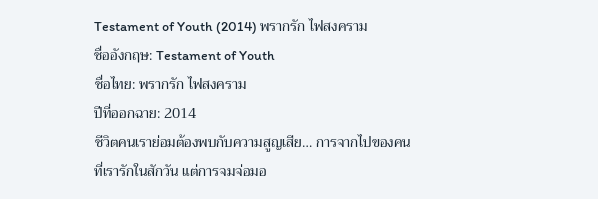Testament of Youth (2014) พรากรัก ไฟสงคราม
ชื่ออังกฤษ: Testament of Youth
ชื่อไทย: พรากรัก ไฟสงคราม
ปีที่ออกฉาย: 2014
ชีวิตคนเราย่อมต้องพบกับความสูญเสีย… การจากไปของคนที่เรารักในสักวัน แต่การจมจ่อมอ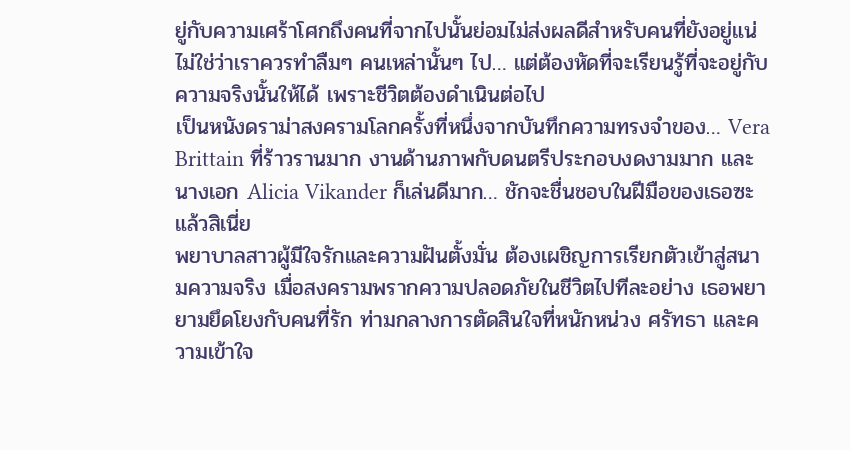ยู่กับความเศร้าโศกถึงคนที่จากไปนั้นย่อมไม่ส่งผลดีสำหรับคนที่ยังอยู่แน่ ไม่ใช่ว่าเราควรทำลืมๆ คนเหล่านั้นๆ ไป… แต่ต้องหัดที่จะเรียนรู้ที่จะอยู่กับความจริงนั้นให้ได้ เพราะชีวิตต้องดำเนินต่อไป
เป็นหนังดราม่าสงครามโลกครั้งที่หนึ่งจากบันทึกความทรงจำของ… Vera Brittain ที่ร้าวรานมาก งานด้านภาพกับดนตรีประกอบงดงามมาก และนางเอก Alicia Vikander ก็เล่นดีมาก… ชักจะชื่นชอบในฝีมือของเธอซะแล้วสิเนี่ย
พยาบาลสาวผู้มีใจรักและความฝันตั้งมั่น ต้องเผชิญการเรียกตัวเข้าสู่สนามความจริง เมื่อสงครามพรากความปลอดภัยในชีวิตไปทีละอย่าง เธอพยายามยึดโยงกับคนที่รัก ท่ามกลางการตัดสินใจที่หนักหน่วง ศรัทธา และความเข้าใจ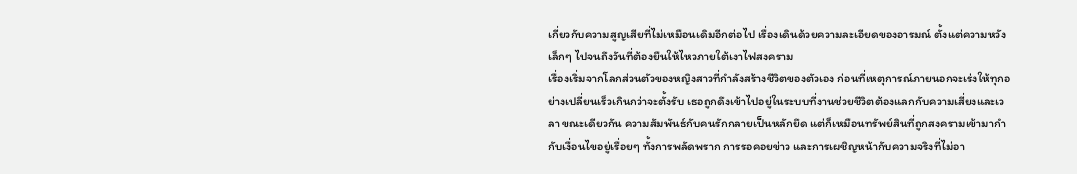เกี่ยวกับความสูญเสียที่ไม่เหมือนเดิมอีกต่อไป เรื่องเดินด้วยความละเอียดของอารมณ์ ตั้งแต่ความหวังเล็กๆ ไปจนถึงวันที่ต้องยืนให้ไหวภายใต้เงาไฟสงคราม
เรื่องเริ่มจากโลกส่วนตัวของหญิงสาวที่กำลังสร้างชีวิตของตัวเอง ก่อนที่เหตุการณ์ภายนอกจะเร่งให้ทุกอย่างเปลี่ยนเร็วเกินกว่าจะตั้งรับ เธอถูกดึงเข้าไปอยู่ในระบบที่งานช่วยชีวิตต้องแลกกับความเสี่ยงและเวลา ขณะเดียวกัน ความสัมพันธ์กับคนรักกลายเป็นหลักยึด แต่ก็เหมือนทรัพย์สินที่ถูกสงครามเข้ามากำกับเงื่อนไขอยู่เรื่อยๆ ทั้งการพลัดพราก การรอคอยข่าว และการเผชิญหน้ากับความจริงที่ไม่อา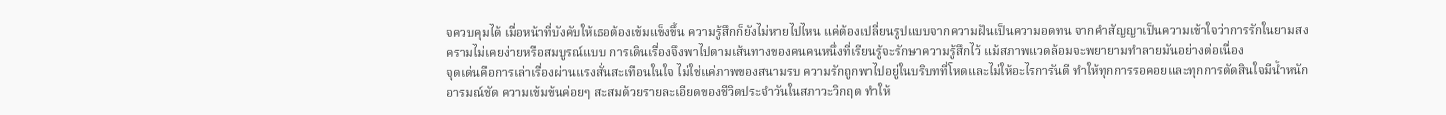จควบคุมได้ เมื่อหน้าที่บังคับให้เธอต้องเข้มแข็งขึ้น ความรู้สึกก็ยังไม่หายไปไหน แค่ต้องเปลี่ยนรูปแบบจากความฝันเป็นความอดทน จากคำสัญญาเป็นความเข้าใจว่าการรักในยามสงครามไม่เคยง่ายหรือสมบูรณ์แบบ การเดินเรื่องจึงพาไปตามเส้นทางของคนคนหนึ่งที่เรียนรู้จะรักษาความรู้สึกไว้ แม้สภาพแวดล้อมจะพยายามทำลายมันอย่างต่อเนื่อง
จุดเด่นคือการเล่าเรื่องผ่านแรงสั่นสะเทือนในใจ ไม่ใช่แค่ภาพของสนามรบ ความรักถูกพาไปอยู่ในบริบทที่โหดและไม่ให้อะไรการันตี ทำให้ทุกการรอคอยและทุกการตัดสินใจมีน้ำหนักอารมณ์ชัด ความเข้มข้นค่อยๆ สะสมด้วยรายละเอียดของชีวิตประจำวันในสภาวะวิกฤต ทำให้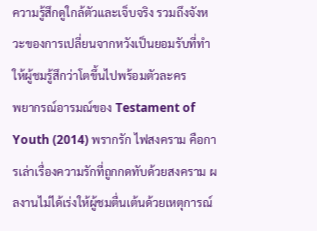ความรู้สึกดูใกล้ตัวและเจ็บจริง รวมถึงจังหวะของการเปลี่ยนจากหวังเป็นยอมรับที่ทำให้ผู้ชมรู้สึกว่าโตขึ้นไปพร้อมตัวละคร
พยากรณ์อารมณ์ของ Testament of Youth (2014) พรากรัก ไฟสงคราม คือการเล่าเรื่องความรักที่ถูกกดทับด้วยสงคราม ผลงานไม่ได้เร่งให้ผู้ชมตื่นเต้นด้วยเหตุการณ์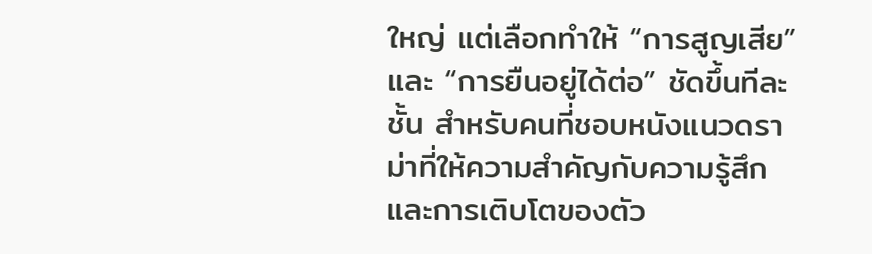ใหญ่ แต่เลือกทำให้ “การสูญเสีย” และ “การยืนอยู่ได้ต่อ” ชัดขึ้นทีละชั้น สำหรับคนที่ชอบหนังแนวดราม่าที่ให้ความสำคัญกับความรู้สึกและการเติบโตของตัว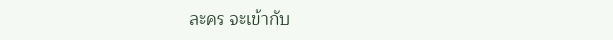ละคร จะเข้ากับ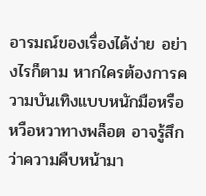อารมณ์ของเรื่องได้ง่าย อย่างไรก็ตาม หากใครต้องการความบันเทิงแบบหนักมือหรือหวือหวาทางพล็อต อาจรู้สึกว่าความคืบหน้ามา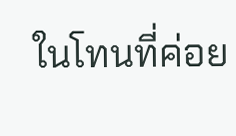ในโทนที่ค่อย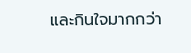และกินใจมากกว่า